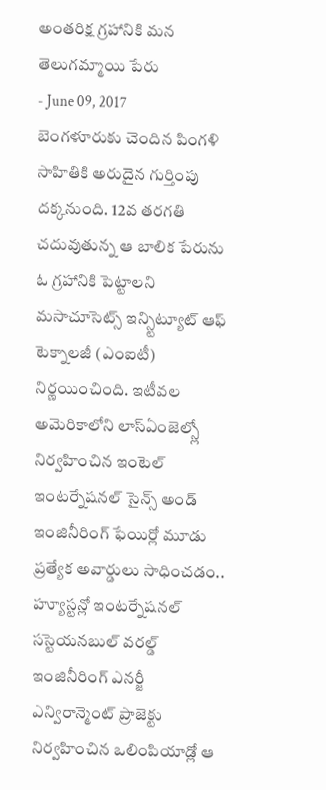అంతరిక్ష గ్రహానికి మన తెలుగమ్మాయి పేరు
- June 09, 2017
బెంగళూరుకు చెందిన పింగళి సాహితికి అరుదైన గుర్తింపు దక్కనుంది. 12వ తరగతి చదువుతున్న ఆ బాలిక పేరును ఓ గ్రహానికి పెట్టాలని మసాచూసెట్స్ ఇన్స్టిట్యూట్ ఆఫ్ టెక్నాలజీ (ఎంఐటీ) నిర్ణయించింది. ఇటీవల అమెరికాలోని లాస్ఏంజెల్స్లో నిర్వహించిన ఇంటెల్ ఇంటర్నేషనల్ సైన్స్ అండ్ ఇంజినీరింగ్ ఫేయిర్లో మూడు ప్రత్యేక అవార్డులు సాధించడం.. హ్యూస్టన్లో ఇంటర్నేషనల్ సస్టెయనబుల్ వరల్డ్ ఇంజినీరింగ్ ఎనర్జీ ఎన్విరాన్మెంట్ ప్రాజెక్టు నిర్వహించిన ఒలింపియాడ్లో ఆ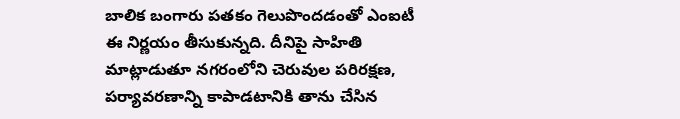బాలిక బంగారు పతకం గెలుపొందడంతో ఎంఐటీ ఈ నిర్ణయం తీసుకున్నది. దీనిపై సాహితి మాట్లాడుతూ నగరంలోని చెరువుల పరిరక్షణ, పర్యావరణాన్ని కాపాడటానికి తాను చేసిన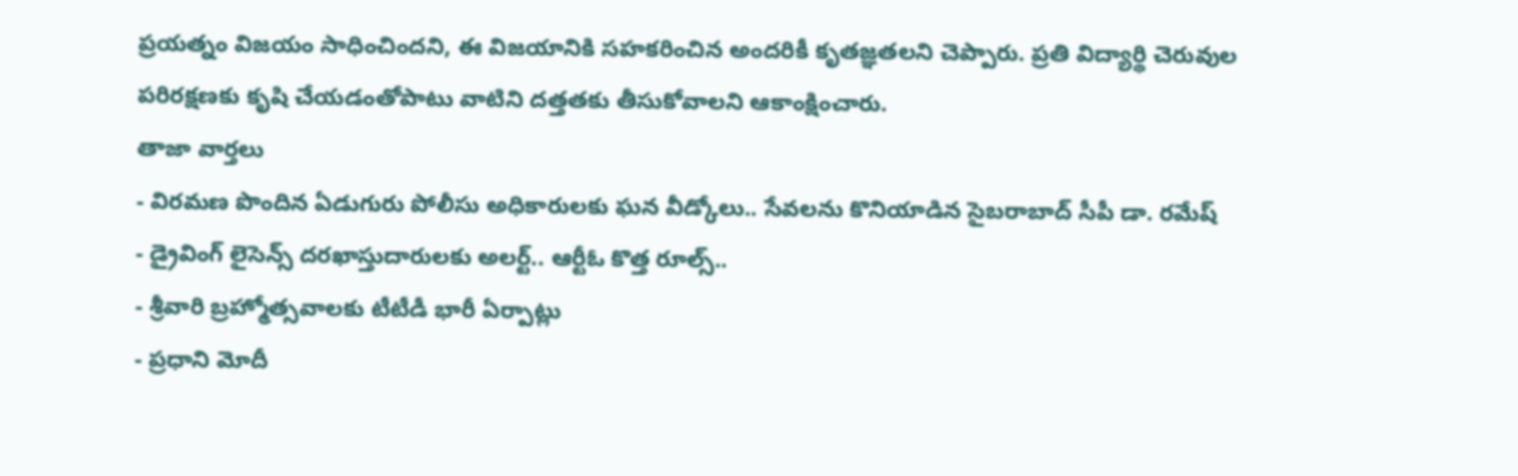ప్రయత్నం విజయం సాధించిందని, ఈ విజయానికి సహకరించిన అందరికీ కృతజ్ఞతలని చెప్పారు. ప్రతి విద్యార్థి చెరువుల పరిరక్షణకు కృషి చేయడంతోపాటు వాటిని దత్తతకు తీసుకోవాలని ఆకాంక్షించారు.
తాజా వార్తలు
- విరమణ పొందిన ఏడుగురు పోలీసు అధికారులకు ఘన వీడ్కోలు.. సేవలను కొనియాడిన సైబరాబాద్ సీపీ డా. రమేష్
- డ్రైవింగ్ లైసెన్స్ దరఖాస్తుదారులకు అలర్ట్.. ఆర్టీఓ కొత్త రూల్స్..
- శ్రీవారి బ్రహ్మోత్సవాలకు టీటీడీ భారీ ఏర్పాట్లు
- ప్రధాని మోదీ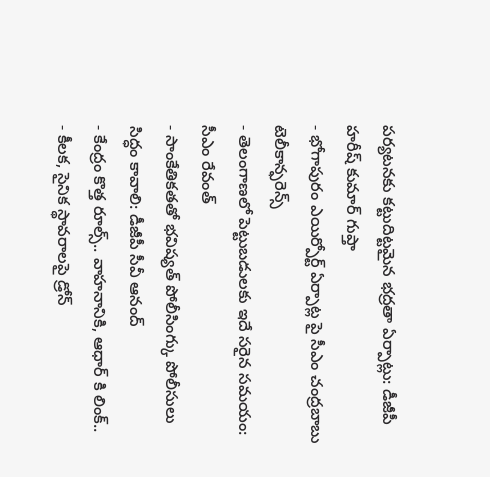పర్యటనకు కట్టుదిట్టమైన భద్రతా ఏర్పాట్లు: డీజీపీ హరీష్ కుమార్ గుప్తా
- భోగాపురం ఎయిర్పోర్ట్ ఏర్పాట్ల పై సీఎం చంద్రబాబు టెలీకాన్ఫరెన్స్
- తెలంగాణలో పెట్టుబడులకు ఇదే సరైన సమయం: సీఎం రేవంత్
- సాంకేతికతతో భవిష్యత్ పోలీసింగ్కు పోలీసులు సిద్ధం కావాలి: డీజీపీ సీవీ ఆనంద్
- కేంద్రం కొత్త రూల్స్.. వాహనానికి, ఆధార్ కి లింక్..
- కీలక, సైనిక స్థావరాలపై డ్రోన్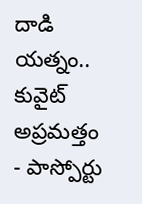దాడి యత్నం.. కువైట్ అప్రమత్తం
- పాస్పోర్టు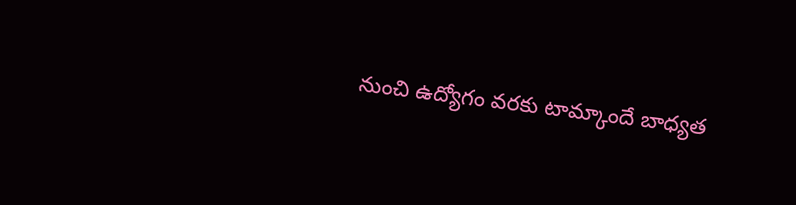నుంచి ఉద్యోగం వరకు టామ్కాందే బాధ్యత